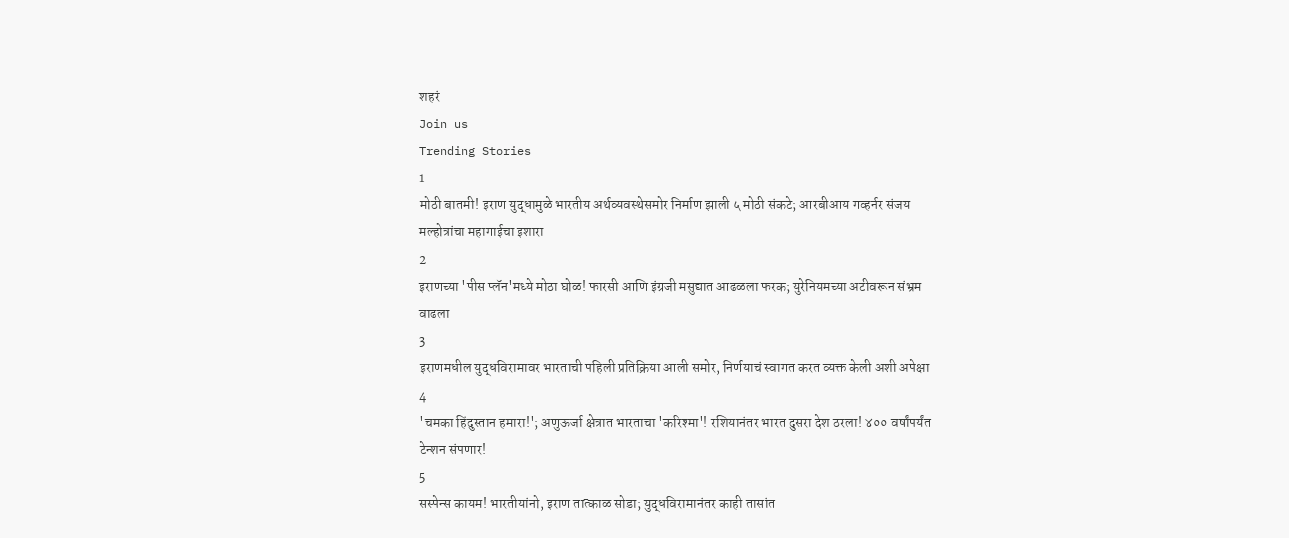शहरं
Join us
Trending Stories
1
मोठी बातमी! इराण युद्धामुळे भारतीय अर्थव्यवस्थेसमोर निर्माण झाली ५ मोठी संकटे; आरबीआय गव्हर्नर संजय मल्होत्रांचा महागाईचा इशारा
2
इराणच्या 'पीस प्लॅन'मध्ये मोठा घोळ! फारसी आणि इंग्रजी मसुद्यात आढळला फरक; युरेनियमच्या अटीवरून संभ्रम वाढला
3
इराणमधील युद्धविरामावर भारताची पहिली प्रतिक्रिया आली समोर, निर्णयाचं स्वागत करत व्यक्त केली अशी अपेक्षा
4
'चमका हिंदुस्तान हमारा!'; अणुऊर्जा क्षेत्रात भारताचा 'करिश्मा'! रशियानंतर भारत दुसरा देश ठरला! ४०० वर्षांपर्यंत टेन्शन संपणार!
5
सस्पेन्स कायम! भारतीयांनो, इराण तात्काळ सोडा; युद्धविरामानंतर काही तासांत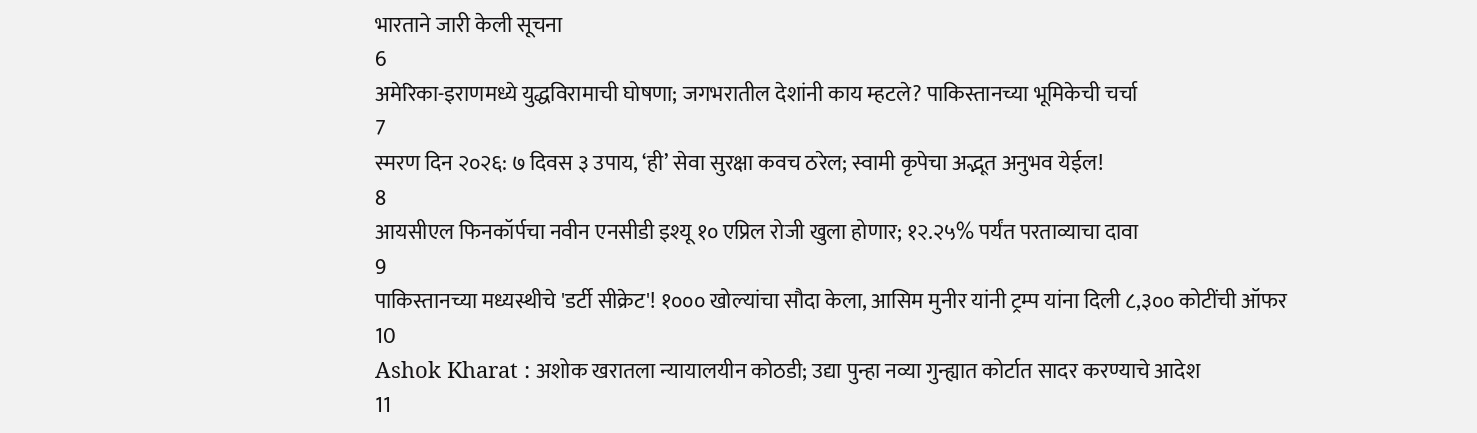भारताने जारी केली सूचना
6
अमेरिका-इराणमध्ये युद्धविरामाची घोषणा; जगभरातील देशांनी काय म्हटले? पाकिस्तानच्या भूमिकेची चर्चा
7
स्मरण दिन २०२६: ७ दिवस ३ उपाय, ‘ही’ सेवा सुरक्षा कवच ठरेल; स्वामी कृपेचा अद्भूत अनुभव येईल!
8
आयसीएल फिनकॉर्पचा नवीन एनसीडी इश्यू १० एप्रिल रोजी खुला होणार; १२.२५% पर्यंत परताव्याचा दावा
9
पाकिस्तानच्या मध्यस्थीचे 'डर्टी सीक्रेट'! १००० खोल्यांचा सौदा केला, आसिम मुनीर यांनी ट्रम्प यांना दिली ८,३०० कोटींची ऑफर
10
Ashok Kharat : अशोक खरातला न्यायालयीन कोठडी; उद्या पुन्हा नव्या गुन्ह्यात कोर्टात सादर करण्याचे आदेश
11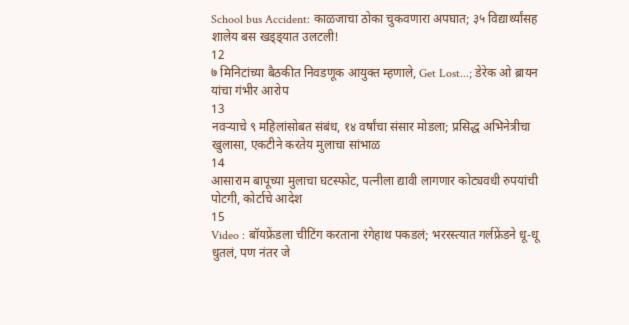School bus Accident: काळजाचा ठोका चुकवणारा अपघात; ३५ विद्यार्थ्यांसह शालेय बस खड्ड्यात उलटली!
12
७ मिनिटांच्या बैठकीत निवडणूक आयुक्त म्हणाले, Get Lost...; डेरेक ओ ब्रायन यांचा गंभीर आरोप
13
नवऱ्याचे ९ महिलांसोबत संबंध, १४ वर्षांचा संसार मोडला; प्रसिद्ध अभिनेत्रीचा खुलासा, एकटीने करतेय मुलाचा सांभाळ
14
आसाराम बापूच्या मुलाचा घटस्फोट, पत्नीला द्यावी लागणार कोट्यवधी रुपयांची पोटगी, कोर्टाचे आदेश
15
Video : बॉयफ्रेंडला चीटिंग करताना रंगेहाथ पकडलं; भररस्त्यात गर्लफ्रेंडने धू-धू धुतलं, पण नंतर जे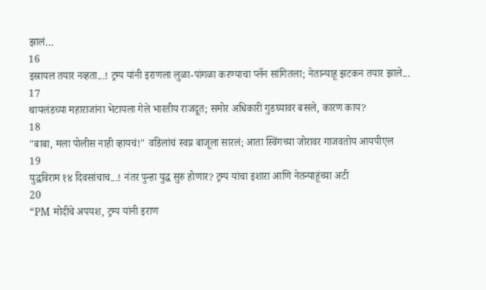झालं…
16
इस्रायल तयार नव्हता...! ट्रम्प यांनी इराणला लुळा-पांगळा करण्याचा प्लॅन सांगितला; नेतान्याहू झटकन तयार झाले...
17
थायलंडच्या महाराजांना भेटायला गेले भारतीय राजदूत; समोर अधिकारी गुडघ्यावर बसले, कारण काय?
18
"बाबा, मला पोलीस नाही व्हायचं!" वडिलांचं स्वप्न बाजूला सारलं; आता स्विंगच्या जोरावर गाजवतोय आयपीएल
19
युद्धविराम १४ दिवसांचाच...! नंतर पुन्हा युद्ध सुरु होणार? ट्रम्प यांचा इशारा आणि नेतन्याहूंच्या अटी
20
“PM मोदींचे अपयश, ट्रम्प यांनी इराण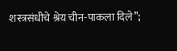शस्त्रसंधीचे श्रेय चीन-पाकला दिले”;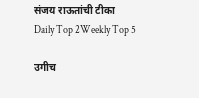संजय राऊतांची टीका
Daily Top 2Weekly Top 5

उगीच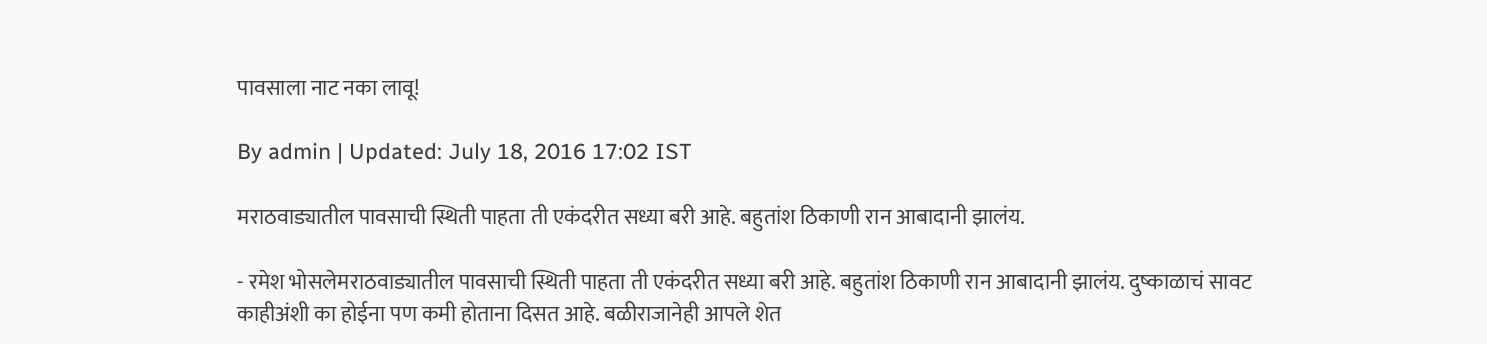पावसाला नाट नका लावू!

By admin | Updated: July 18, 2016 17:02 IST

मराठवाड्यातील पावसाची स्थिती पाहता ती एकंदरीत सध्या बरी आहे. बहुतांश ठिकाणी रान आबादानी झालंय.

- रमेश भोसलेमराठवाड्यातील पावसाची स्थिती पाहता ती एकंदरीत सध्या बरी आहे. बहुतांश ठिकाणी रान आबादानी झालंय. दुष्काळाचं सावट काहीअंशी का होईना पण कमी होताना दिसत आहे. बळीराजानेही आपले शेत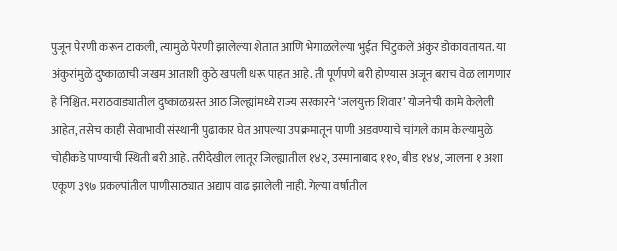पुजून पेरणी करून टाकली, त्यामुळे पेरणी झालेल्या शेतात आणि भेगाळलेल्या भुईत चिटुकले अंकुर डोकावतायत. या अंकुरांमुळे दुष्काळाची जखम आताशी कुठे खपली धरू पाहत आहे. ती पूर्णपणे बरी होण्यास अजून बराच वेळ लागणार हे निश्चित. मराठवाड्यातील दुष्काळग्रस्त आठ जिल्ह्यांमध्ये राज्य सरकारने ‘जलयुक्त शिवार’ योजनेची कामे केलेली आहेत, तसेच काही सेवाभावी संस्थानी पुढाकार घेत आपल्या उपक्रमातून पाणी अडवण्याचे चांगले काम केल्यामुळे चोहीकडे पाण्याची स्थिती बरी आहे. तरीदेखील लातूर जिल्ह्यातील १४२, उस्मानाबाद ११०, बीड १४४, जालना १ अशा एकूण ३९७ प्रकल्पांतील पाणीसाठ्यात अद्याप वाढ झालेली नाही. गेल्या वर्षातील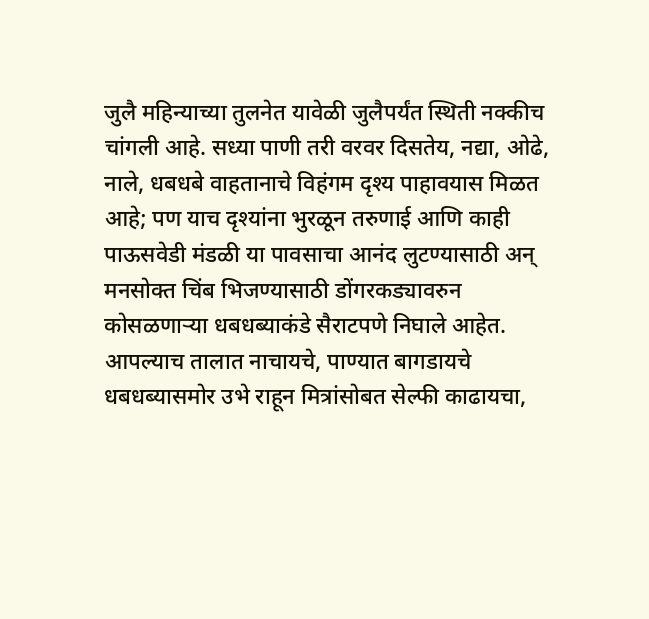जुलै महिन्याच्या तुलनेत यावेळी जुलैपर्यंत स्थिती नक्कीच चांगली आहे. सध्या पाणी तरी वरवर दिसतेय, नद्या, ओढे, नाले, धबधबे वाहतानाचे विहंगम दृश्य पाहावयास मिळत आहे; पण याच दृश्यांना भुरळून तरुणाई आणि काही पाऊसवेडी मंडळी या पावसाचा आनंद लुटण्यासाठी अन् मनसोक्त चिंब भिजण्यासाठी डोंगरकड्यावरुन कोसळणाऱ्या धबधब्याकंडे सैराटपणे निघाले आहेत. आपल्याच तालात नाचायचे, पाण्यात बागडायचे धबधब्यासमोर उभे राहून मित्रांसोबत सेल्फी काढायचा,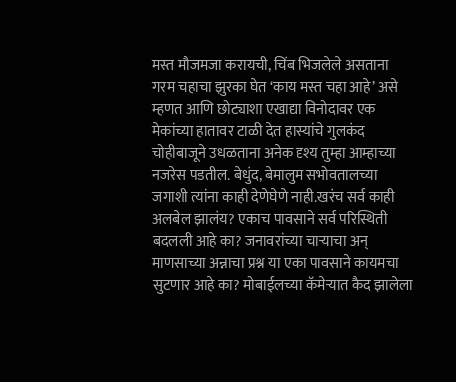मस्त मौजमजा करायची, चिंब भिजलेले असताना गरम चहाचा झुरका घेत ‘काय मस्त चहा आहे’ असे म्हणत आणि छोट्याशा एखाद्या विनोदावर एक मेकांच्या हातावर टाळी देत हास्यांचे गुलकंद चोहीबाजूने उधळताना अनेक दृश्य तुम्हा आम्हाच्या नजरेस पडतील. बेधुंद, बेमालुम सभोवतालच्या जगाशी त्यांना काही देणेघेणे नाही.खरंच सर्व काही अलबेल झालंय? एकाच पावसाने सर्व परिस्थिती बदलली आहे का? जनावरांच्या चाऱ्याचा अन् माणसाच्या अन्नाचा प्रश्न या एका पावसाने कायमचा सुटणार आहे का? मोबाईलच्या कॅमेऱ्यात कैद झालेला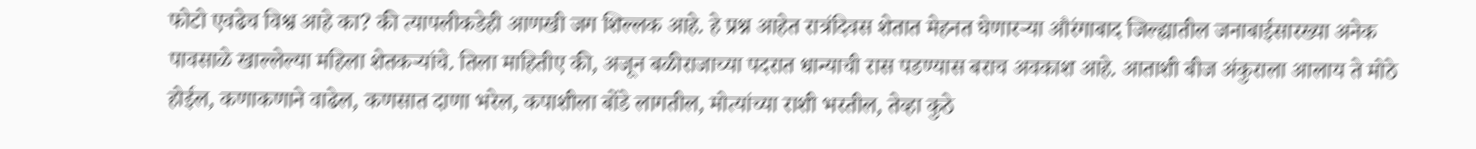फोटो एवढेच विश्व आहे का? की त्यापलीकडेही आणखी जग शिल्लक आहे. हे प्रश्न आहेत रात्रंदिवस शेतात मेहनत घेणारऱ्या औरंगाबाद जिल्ह्यातील जनाबाईसारख्या अनेक पावसाळे खाल्लेल्या महिला शेतकऱ्यांचे. तिला माहितीए की, अजून बळीराजाच्या पदरात धान्याची रास पडण्यास बराच अवकाश आहे. आताशी बीज अंकुराला आलाय ते मोठे होईल, कणाकणाने वाढेल, कणसात दाणा भरेल, कपाशीला बोंडे लागतील, मोत्यांच्या राशी भरतील, तेव्हा कुठे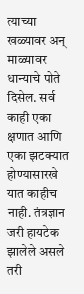त्याच्या खळ्यावर अन् माळ्यावर धान्याचे पोते दिसेल. सर्व काही एका क्षणात आणि एका झटक्यात होण्यासारखे यात काहीच नाही. तंत्रज्ञान जरी हायटेक झालेले असले तरी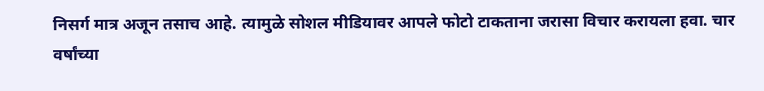निसर्ग मात्र अजून तसाच आहे. त्यामुळे सोशल मीडियावर आपले फोटो टाकताना जरासा विचार करायला हवा. चार वर्षांच्या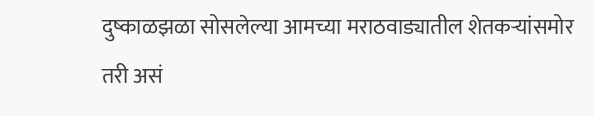दुष्काळझळा सोसलेल्या आमच्या मराठवाड्यातील शेतकऱ्यांसमोर तरी असं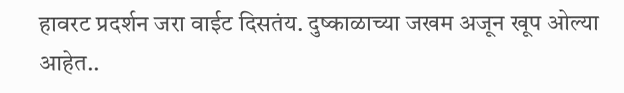हावरट प्रदर्शन जरा वाईट दिसतंय. दुष्काळाच्या जखम अजून खूप ओल्या आहेत..